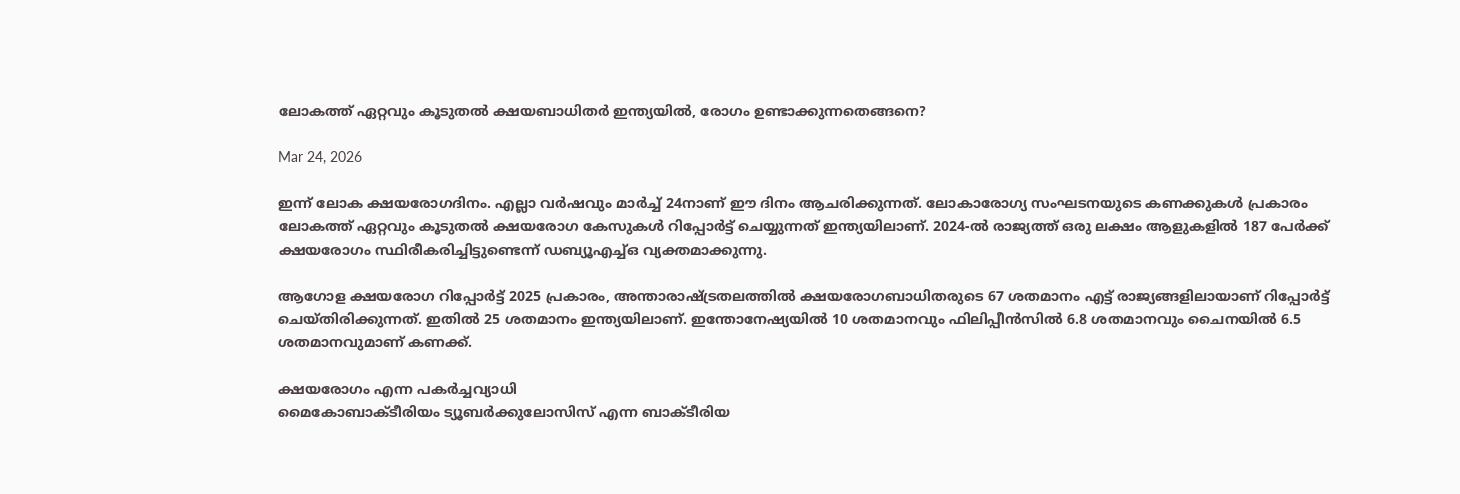ലോകത്ത് ഏറ്റവും കൂടുതൽ ക്ഷയബാധിതർ ഇന്ത്യയിൽ, രോഗം ഉണ്ടാക്കുന്നതെങ്ങനെ?

Mar 24, 2026

ഇന്ന് ലോക ക്ഷയരോഗദിനം. എല്ലാ വർഷവും മാർച്ച് 24നാണ് ഈ ദിനം ആചരിക്കുന്നത്. ലോകാരോഗ്യ സംഘടനയുടെ കണക്കുകൾ പ്രകാരം ലോകത്ത് ഏറ്റവും കൂടുതൽ ക്ഷയരോഗ കേസുകൾ റിപ്പോർട്ട് ചെയ്യുന്നത് ഇന്ത്യയിലാണ്. 2024-ൽ രാജ്യത്ത് ഒരു ലക്ഷം ആളുകളിൽ 187 പേർക്ക് ക്ഷയരോഗം സ്ഥിരീകരിച്ചിട്ടുണ്ടെന്ന് ഡബ്യൂഎച്ച്ഒ വ്യക്തമാക്കുന്നു.

ആഗോള ക്ഷയരോഗ റിപ്പോർട്ട് 2025 പ്രകാരം, അന്താരാഷ്ട്രതലത്തിൽ ക്ഷയരോഗബാധിതരുടെ 67 ശതമാനം എട്ട് രാജ്യങ്ങളിലായാണ് റിപ്പോർട്ട് ചെയ്തിരിക്കുന്നത്. ഇതിൽ 25 ശതമാനം ഇന്ത്യയിലാണ്. ഇന്തോനേഷ്യയിൽ 10 ശതമാനവും ഫിലിപ്പീൻസിൽ 6.8 ശതമാനവും ചൈനയിൽ 6.5 ശതമാനവുമാണ് കണക്ക്.

ക്ഷയരോഗം എന്ന പകർച്ചവ്യാധി
മൈകോബാക്ടീരിയം ട്യൂബർക്കുലോസിസ് എന്ന ബാക്ടീരിയ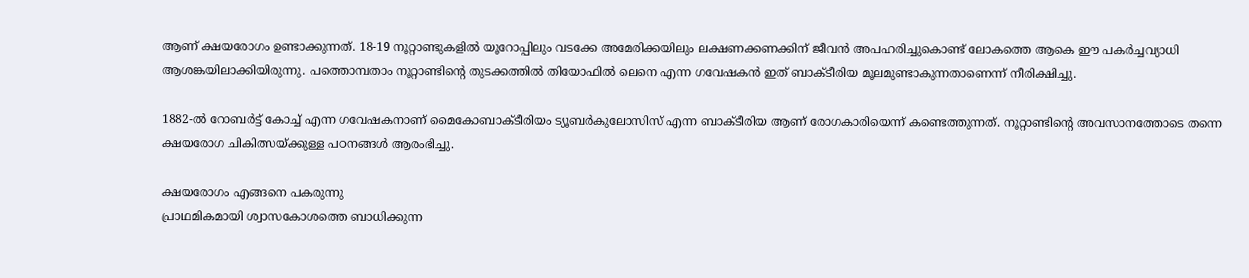ആണ് ക്ഷയരോഗം ഉണ്ടാക്കുന്നത്. 18-19 നൂറ്റാണ്ടുകളിൽ യൂറോപ്പിലും വടക്കേ അമേരിക്കയിലും ലക്ഷണക്കണക്കിന് ജീവൻ അപഹരിച്ചുകൊണ്ട് ലോകത്തെ ആകെ ഈ പകർച്ചവ്യാധി ആശങ്കയിലാക്കിയിരുന്നു. പത്തൊമ്പതാം നൂറ്റാണ്ടിന്റെ തുടക്കത്തിൽ തിയോഫിൽ ലെനെ എന്ന ഗവേഷകൻ ഇത് ബാക്ടീരിയ മൂലമുണ്ടാകുന്നതാണെന്ന് നീരിക്ഷിച്ചു.

1882-ൽ റോബർട്ട് കോച്ച് എന്ന ഗവേഷകനാണ് മൈകോബാക്ടീരിയം ട്യൂബർകുലോസിസ് എന്ന ബാക്ടീരിയ ആണ് രോഗകാരിയെന്ന് കണ്ടെത്തുന്നത്. നൂറ്റാണ്ടിൻ്റെ അവസാനത്തോടെ തന്നെ ക്ഷയരോഗ ചികിത്സയ്ക്കുള്ള പഠനങ്ങൾ ആരംഭിച്ചു.

ക്ഷയരോഗം എങ്ങനെ പകരുന്നു
പ്രാഥമികമായി ശ്വാസകോശത്തെ ബാധിക്കുന്ന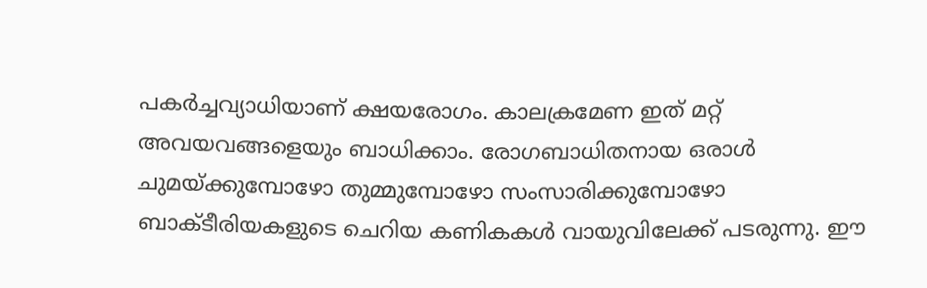പകർച്ചവ്യാധിയാണ് ക്ഷയരോഗം. കാലക്രമേണ ഇത് മറ്റ് അവയവങ്ങളെയും ബാധിക്കാം. രോഗബാധിതനായ ഒരാൾ ചുമയ്ക്കുമ്പോഴോ തുമ്മുമ്പോഴോ സംസാരിക്കുമ്പോഴോ ബാക്ടീരിയകളുടെ ചെറിയ കണികകൾ വായുവിലേക്ക് പടരുന്നു. ഈ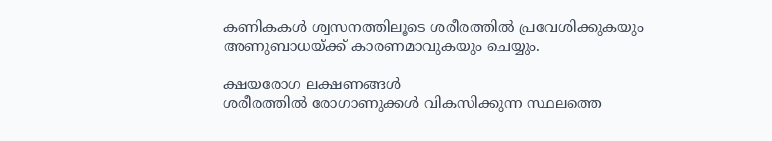കണികകൾ ശ്വസനത്തിലൂടെ ശരീരത്തിൽ പ്രവേശിക്കുകയും അണുബാധയ്ക്ക് കാരണമാവുകയും ചെയ്യും.

ക്ഷയരോഗ ലക്ഷണങ്ങൾ
ശരീരത്തിൽ രോഗാണുക്കൾ വികസിക്കുന്ന സ്ഥലത്തെ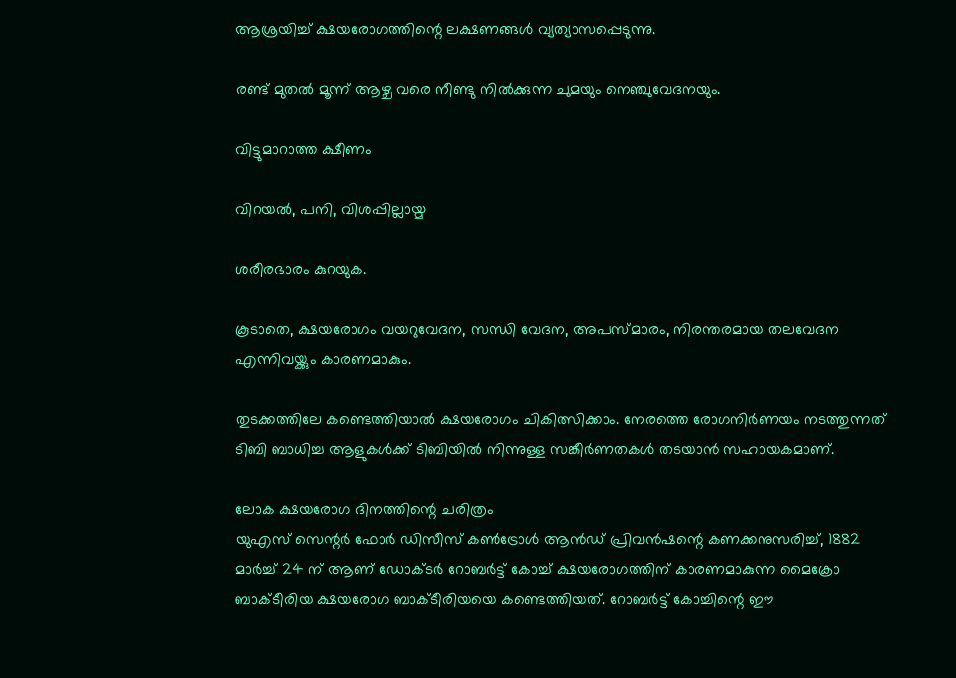ആശ്രയിച്ച് ക്ഷയരോഗത്തിന്റെ ലക്ഷണങ്ങൾ വ്യത്യാസപ്പെടുന്നു.

രണ്ട് മുതൽ മൂന്ന് ആഴ്ച വരെ നീണ്ടു നിൽക്കുന്ന ചുമയും നെഞ്ചുവേദനയും.

വിട്ടുമാറാത്ത ക്ഷീണം

വിറയൽ, പനി, വിശപ്പില്ലായ്മ

ശരീരഭാരം കുറയുക.

കൂടാതെ, ക്ഷയരോഗം വയറുവേദന, സന്ധി വേദന, അപസ്മാരം, നിരന്തരമായ തലവേദന എന്നിവയ്ക്കും കാരണമാകും.

തുടക്കത്തിലേ കണ്ടെത്തിയാൽ ക്ഷയരോഗം ചികിത്സിക്കാം. നേരത്തെ രോഗനിർണയം നടത്തുന്നത് ടിബി ബാധിച്ച ആളുകൾക്ക് ടിബിയിൽ നിന്നുള്ള സങ്കീർണതകൾ തടയാൻ സഹായകമാണ്.

ലോക ക്ഷയരോഗ ദിനത്തിന്റെ ചരിത്രം
യുഎസ് സെന്റർ ഫോർ ഡിസീസ് കൺട്രോൾ ആൻഡ് പ്രിവൻഷന്റെ കണക്കനുസരിച്ച്, 1882 മാർച്ച് 24 ന് ആണ് ഡോക്ടർ റോബർട്ട് കോച്ച് ക്ഷയരോഗത്തിന് കാരണമാകുന്ന മൈക്രോ ബാക്ടീരിയ ക്ഷയരോഗ ബാക്ടീരിയയെ കണ്ടെത്തിയത്. റോബർട്ട് കോച്ചിന്റെ ഈ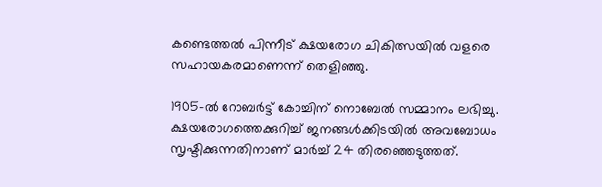കണ്ടെത്തൽ പിന്നീട് ക്ഷയരോഗ ചികിത്സയിൽ വളരെ സഹായകരമാണെന്ന് തെളിഞ്ഞു.

1905-ൽ റോബർട്ട് കോച്ചിന് നൊബേൽ സമ്മാനം ലഭിച്ചു. ക്ഷയരോഗത്തെക്കുറിച്ച് ജനങ്ങൾക്കിടയിൽ അവബോധം സൃഷ്ടിക്കുന്നതിനാണ് മാർച്ച് 24 തിരഞ്ഞെടുത്തത്.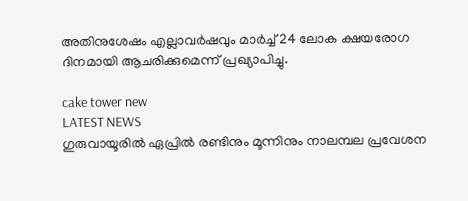അതിനുശേഷം എല്ലാവർഷവും മാർച്ച് 24 ലോക ക്ഷയരോഗ ദിനമായി ആചരിക്കുമെന്ന് പ്രഖ്യാപിച്ചു.

cake tower new
LATEST NEWS
ഗുരുവായൂരില്‍ ഏപ്രില്‍ രണ്ടിനും മൂന്നിനും നാലമ്പല പ്രവേശന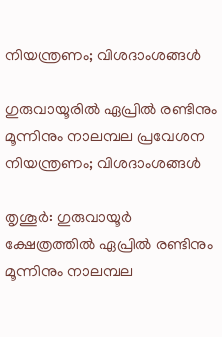നിയന്ത്രണം; വിശദാംശങ്ങള്‍

ഗുരുവായൂരില്‍ ഏപ്രില്‍ രണ്ടിനും മൂന്നിനും നാലമ്പല പ്രവേശന നിയന്ത്രണം; വിശദാംശങ്ങള്‍

തൃശൂര്‍: ഗുരുവായൂര്‍ ക്ഷേത്രത്തില്‍ ഏപ്രില്‍ രണ്ടിനും മൂന്നിനും നാലമ്പല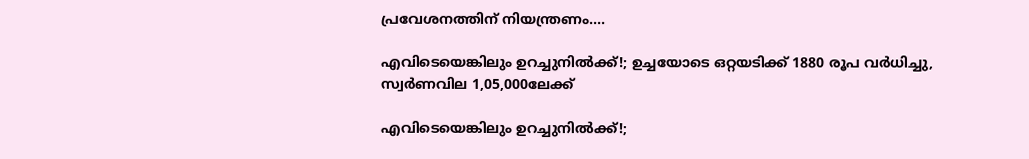പ്രവേശനത്തിന് നിയന്ത്രണം....

എവിടെയെങ്കിലും ഉറച്ചുനില്‍ക്ക്!; ഉച്ചയോടെ ഒറ്റയടിക്ക് 1880 രൂപ വര്‍ധിച്ചു, സ്വര്‍ണവില 1,05,000ലേക്ക്

എവിടെയെങ്കിലും ഉറച്ചുനില്‍ക്ക്!;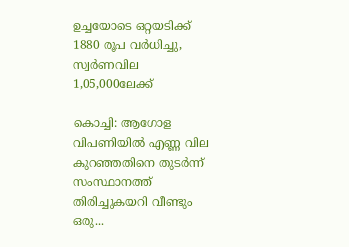ഉച്ചയോടെ ഒറ്റയടിക്ക് 1880 രൂപ വര്‍ധിച്ചു, സ്വര്‍ണവില 1,05,000ലേക്ക്

കൊച്ചി: ആഗോള വിപണിയില്‍ എണ്ണ വില കുറഞ്ഞതിനെ തുടര്‍ന്ന് സംസ്ഥാനത്ത് തിരിച്ചുകയറി വീണ്ടും ഒരു...